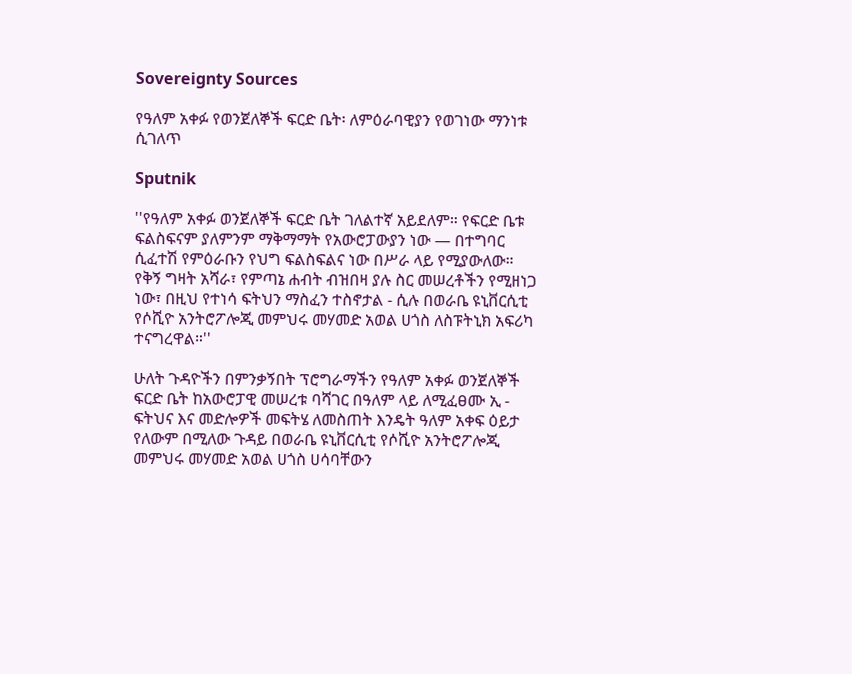Sovereignty Sources

የዓለም አቀፉ የወንጀለኞች ፍርድ ቤት፡ ለምዕራባዊያን የወገነው ማንነቱ ሲገለጥ

Sputnik

''የዓለም አቀፉ ወንጀለኞች ፍርድ ቤት ገለልተኛ አይደለም። የፍርድ ቤቱ ፍልስፍናም ያለምንም ማቅማማት የአውሮፓውያን ነው — በተግባር ሲፈተሽ የምዕራቡን የህግ ፍልስፍልና ነው በሥራ ላይ የሚያውለው። የቅኝ ግዛት አሻራ፣ የምጣኔ ሐብት ብዝበዛ ያሉ ስር መሠረቶችን የሚዘነጋ ነው፣ በዚህ የተነሳ ፍትህን ማስፈን ተስኖታል - ሲሉ በወራቤ ዩኒቨርሲቲ የሶሺዮ አንትሮፖሎጂ መምህሩ መሃመድ አወል ሀጎስ ለስፑትኒክ አፍሪካ ተናግረዋል።''

ሁለት ጉዳዮችን በምንቃኝበት ፕሮግራማችን የዓለም አቀፉ ወንጀለኞች ፍርድ ቤት ከአውሮፓዊ መሠረቱ ባሻገር በዓለም ላይ ለሚፈፀሙ ኢ - ፍትህና እና መድሎዎች መፍትሄ ለመስጠት እንዴት ዓለም አቀፍ ዕይታ የለውም በሚለው ጉዳይ በወራቤ ዩኒቨርሲቲ የሶሺዮ አንትሮፖሎጂ መምህሩ መሃመድ አወል ሀጎስ ሀሳባቸውን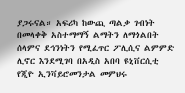ያጋሩናል። አፍሪካ ከውጪ ጣልቃ ገብነት በመላቀቅ አስተማማኝ ልማትን ለማጎልበት ሰላምና ደኅንነትን የሚፈጥር ፖሊሲና ልምምድ ሊኖር እንደሚገባ በአዲስ አበባ ዩኒቨርሲቲ የጂዮ ኢንቫይሮመንታል መምህሩ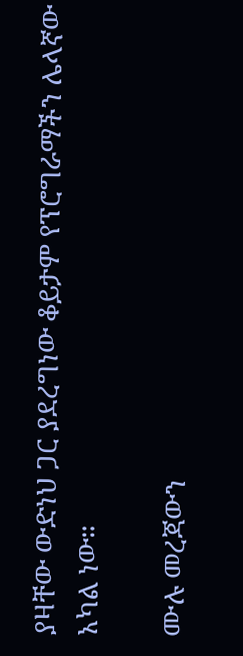ያዛቸው ውድነህ ጋር ያደረግነው ቆይታም የፕሮግራማችን ሌላኛው አካል ነው።

ሙሉ መረጃውን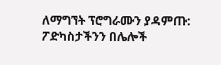ለማግኘት ፕሮግራሙን ያዳምጡ:
ፖድካስታችንን በሌሎች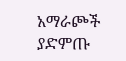አማራጮች ያድምጡ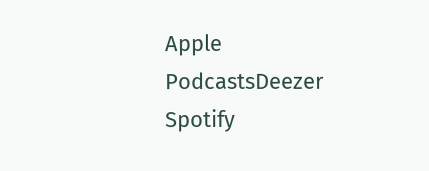Apple PodcastsDeezer Spotify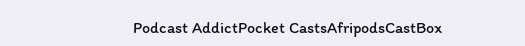Podcast AddictPocket CastsAfripodsCastBox